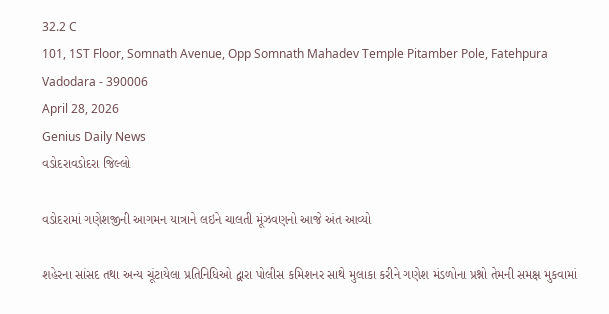32.2 C
101, 1ST Floor, Somnath Avenue, Opp Somnath Mahadev Temple Pitamber Pole, Fatehpura Vadodara - 390006
April 28, 2026
Genius Daily News
વડોદરાવડોદરા જિલ્લો

વડોદરામાં ગણેશજીની આગમન યાત્રાને લઇને ચાલતી મૂંઝવણનો આજે અંત આવ્યો

શહેરના સાંસદ તથા અન્ય ચૂંટાયેલા પ્રતિનિધિઓ દ્વારા પોલીસ કમિશનર સાથે મુલાકા કરીને ગણેશ મંડળોના પ્રશ્નો તેમની સમક્ષ મુકવામાં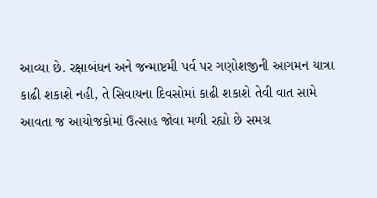આવ્યા છે. રક્ષાબંધન અને જન્માષ્ટમી પર્વ પર ગણોશજીની આગમન યાત્રા કાઢી શકાશે નહી, તે સિવાયના દિવસોમાં કાઢી શકાશે તેવી વાત સામે આવતા જ આયોજકોમાં ઉત્સાહ જોવા મળી રહ્યો છે સમગ્ર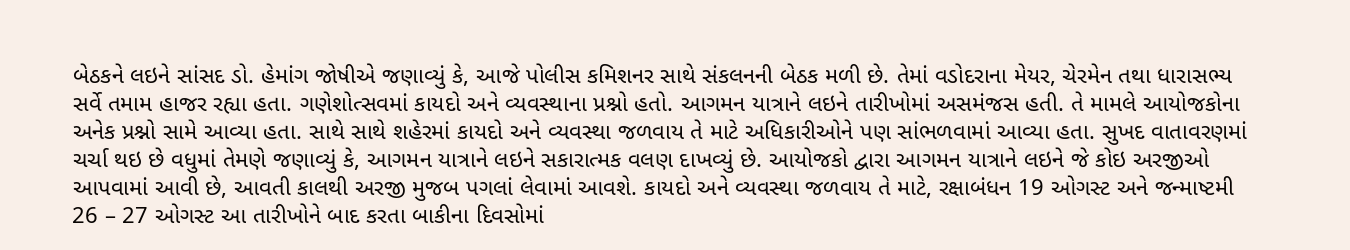બેઠકને લઇને સાંસદ ડો. હેમાંગ જોષીએ જણાવ્યું કે, આજે પોલીસ કમિશનર સાથે સંકલનની બેઠક મળી છે. તેમાં વડોદરાના મેયર, ચેરમેન તથા ધારાસભ્ય સર્વે તમામ હાજર રહ્યા હતા. ગણેશોત્સવમાં કાયદો અને વ્યવસ્થાના પ્રશ્નો હતો. આગમન યાત્રાને લઇને તારીખોમાં અસમંજસ હતી. તે મામલે આયોજકોના અનેક પ્રશ્નો સામે આવ્યા હતા. સાથે સાથે શહેરમાં કાયદો અને વ્યવસ્થા જળવાય તે માટે અધિકારીઓને પણ સાંભળવામાં આવ્યા હતા. સુખદ વાતાવરણમાં ચર્ચા થઇ છે વધુમાં તેમણે જણાવ્યું કે, આગમન યાત્રાને લઇને સકારાત્મક વલણ દાખવ્યું છે. આયોજકો દ્વારા આગમન યાત્રાને લઇને જે કોઇ અરજીઓ આપવામાં આવી છે, આવતી કાલથી અરજી મુજબ પગલાં લેવામાં આવશે. કાયદો અને વ્યવસ્થા જળવાય તે માટે, રક્ષાબંધન 19 ઓગસ્ટ અને જન્માષ્ટમી 26 – 27 ઓગસ્ટ આ તારીખોને બાદ કરતા બાકીના દિવસોમાં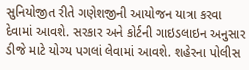સુનિયોજીત રીતે ગણેશજીની આયોજન યાત્રા કરવા દેવામાં આવશે. સરકાર અને કોર્ટની ગાઇડલાઇન અનુસાર ડીજે માટે યોગ્ય પગલાં લેવામાં આવશે. શહેરના પોલીસ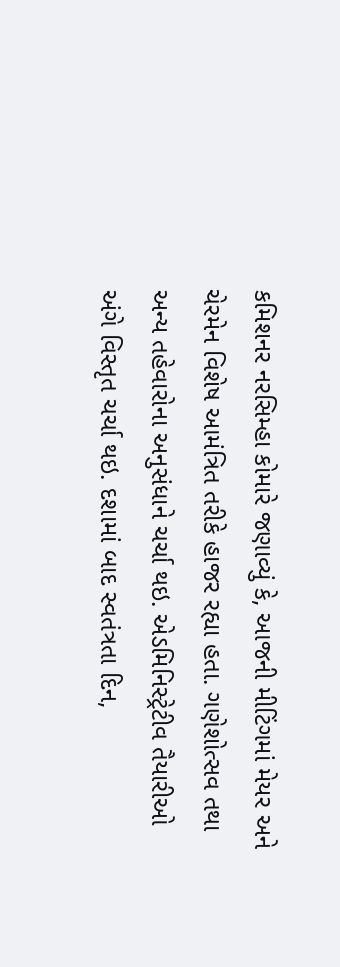કમિશનર નરસિમ્હા કોમારે જણાવ્યું કે, આજની મીટિંગમાં મેયર અને ચેરમેન વિશેષ આમંત્રિત તરીકે હાજર રહ્યા હતા. ગણેશોત્સવ તથા અન્ય તહેવારોના અનુસંધાને ચર્ચા થઇ. એડમિનિસ્ટ્રેટીવ તૈયારીઓ અંગે વિસ્તૃત ચર્ચા થઇ. દશામાં બાદ સ્વતંત્રતા દિન,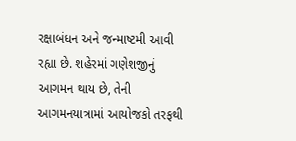રક્ષાબંધન અને જન્માષ્ટમી આવી રહ્યા છે. શહેરમાં ગણેશજીનું આગમન થાય છે, તેની આગમનયાત્રામાં આયોજકો તરફથી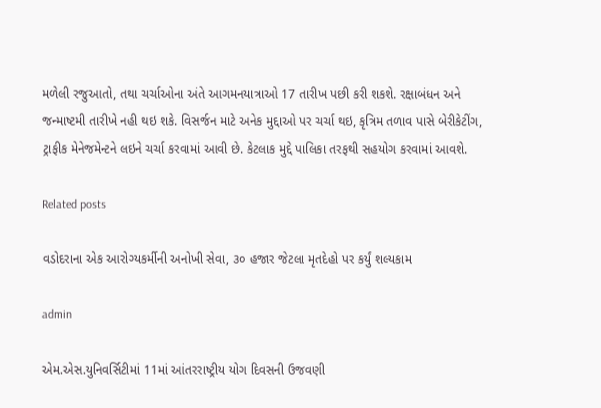મળેલી રજુઆતો, તથા ચર્ચાઓના અંતે આગમનયાત્રાઓ 17 તારીખ પછી કરી શકશે. રક્ષાબંધન અને જન્માષ્ટમી તારીખે નહી થઇ શકે. વિસર્જન માટે અનેક મુદ્દાઓ પર ચર્ચા થઇ, કૃત્રિમ તળાવ પાસે બેરીકેટીંગ, ટ્રાફીક મેનેજમેન્ટને લઇને ચર્ચા કરવામાં આવી છે. કેટલાક મુદ્દે પાલિકા તરફથી સહયોગ કરવામાં આવશે.

Related posts

વડોદરાના એક આરોગ્યકર્મીની અનોખી સેવા, ૩૦ હજાર જેટલા મૃતદેહો પર કર્યું શલ્યકામ

admin

એમ.એસ.યુનિવર્સિટીમાં 11માં આંતરરાષ્ટ્રીય યોગ દિવસની ઉજવણી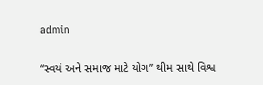admin

“સ્વયં અને સમાજ માટે યોગ” થીમ સાથે વિશ્વ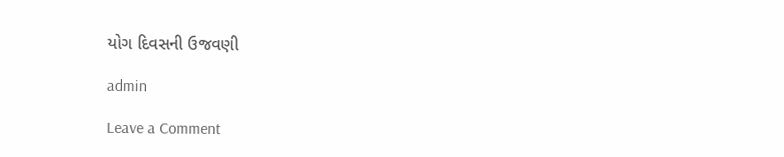યોગ દિવસની ઉજવણી

admin

Leave a Comment